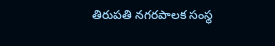తిరుపతి నగరపాలక సంస్థ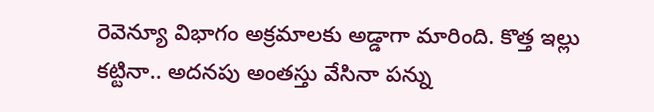రెవెన్యూ విభాగం అక్రమాలకు అడ్డాగా మారింది. కొత్త ఇల్లు కట్టినా.. అదనపు అంతస్తు వేసినా పన్ను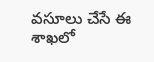వసూలు చేసే ఈ శాఖలో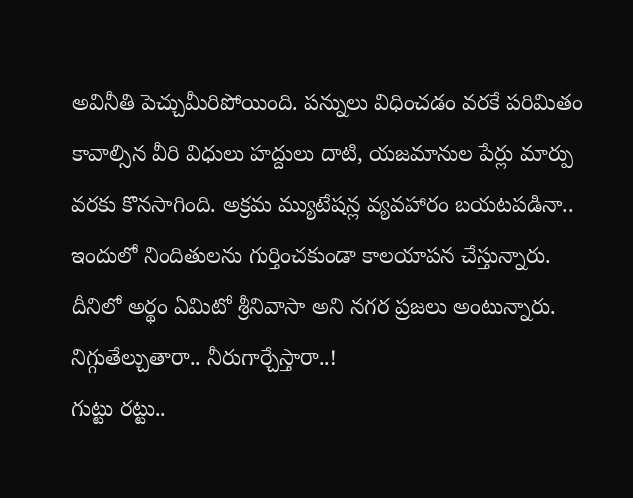అవినీతి పెచ్చుమీరిపోయింది. పన్నులు విధించడం వరకే పరిమితం కావాల్సిన వీరి విధులు హద్దులు దాటి, యజమానుల పేర్లు మార్పు వరకు కొనసాగింది. అక్రమ మ్యుటేషన్ల వ్యవహారం బయటపడినా.. ఇందులో నిందితులను గుర్తించకుండా కాలయాపన చేస్తున్నారు. దీనిలో అర్థం ఏమిటో శ్రీనివాసా అని నగర ప్రజలు అంటున్నారు.
నిగ్గుతేల్చుతారా.. నీరుగార్చేస్తారా..!
గుట్టు రట్టు..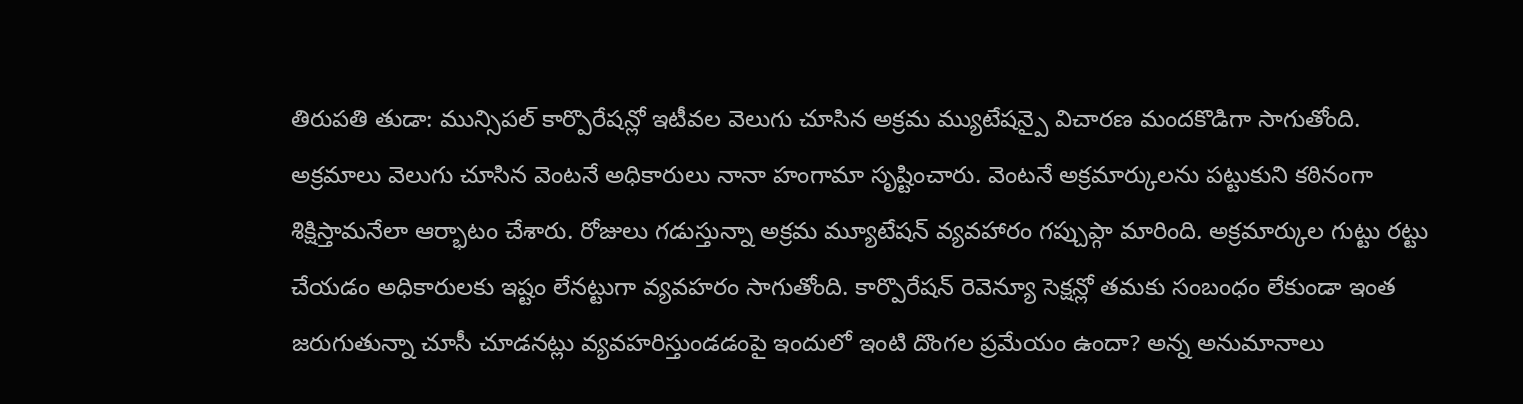తిరుపతి తుడా: మున్సిపల్ కార్పొరేషన్లో ఇటీవల వెలుగు చూసిన అక్రమ మ్యుటేషన్పై విచారణ మందకొడిగా సాగుతోంది. అక్రమాలు వెలుగు చూసిన వెంటనే అధికారులు నానా హంగామా సృష్టించారు. వెంటనే అక్రమార్కులను పట్టుకుని కఠినంగా శిక్షిస్తామనేలా ఆర్భాటం చేశారు. రోజులు గడుస్తున్నా అక్రమ మ్యూటేషన్ వ్యవహారం గప్చుప్గా మారింది. అక్రమార్కుల గుట్టు రట్టు చేయడం అధికారులకు ఇష్టం లేనట్టుగా వ్యవహరం సాగుతోంది. కార్పొరేషన్ రెవెన్యూ సెక్షన్లో తమకు సంబంధం లేకుండా ఇంత జరుగుతున్నా చూసీ చూడనట్లు వ్యవహరిస్తుండడంపై ఇందులో ఇంటి దొంగల ప్రమేయం ఉందా? అన్న అనుమానాలు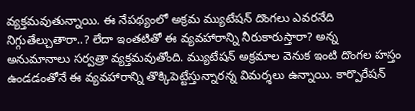వ్యక్తమవుతున్నాయి. ఈ నేపథ్యంలో అక్రమ మ్యుటేషన్ దొంగలు ఎవరనేది నిగ్గుతేల్చుతారా..? లేదా ఇంతటితో ఈ వ్యవహారాన్ని నీరుకారుస్తారా? అన్న అనుమానాలు సర్వత్రా వ్యక్తమవుతోంది. మ్యుటేషన్ అక్రమాల వెనుక ఇంటి దొంగల హస్తం ఉండడంతోనే ఈ వ్యవహారాన్ని తొక్కిపెట్టేస్తున్నారన్న విమర్శలు ఉన్నాయి. కార్పొరేషన్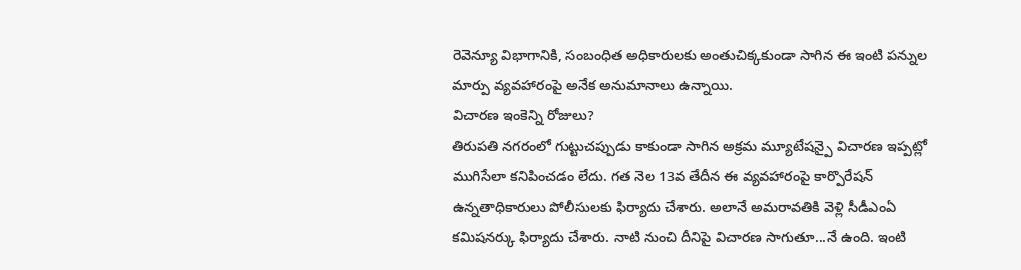రెవెన్యూ విభాగానికి, సంబంధిత అధికారులకు అంతుచిక్కకుండా సాగిన ఈ ఇంటి పన్నుల మార్పు వ్యవహారంపై అనేక అనుమానాలు ఉన్నాయి.
విచారణ ఇంకెన్ని రోజులు?
తిరుపతి నగరంలో గుట్టుచప్పుడు కాకుండా సాగిన అక్రమ మ్యూటేషన్పై విచారణ ఇప్పట్లో ముగిసేలా కనిపించడం లేదు. గత నెల 13వ తేదీన ఈ వ్యవహారంపై కార్పొరేషన్ ఉన్నతాధికారులు పోలీసులకు ఫిర్యాదు చేశారు. అలానే అమరావతికి వెళ్లి సీడీఎంఏ కమిషనర్కు ఫిర్యాదు చేశారు. నాటి నుంచి దీనిపై విచారణ సాగుతూ...నే ఉంది. ఇంటి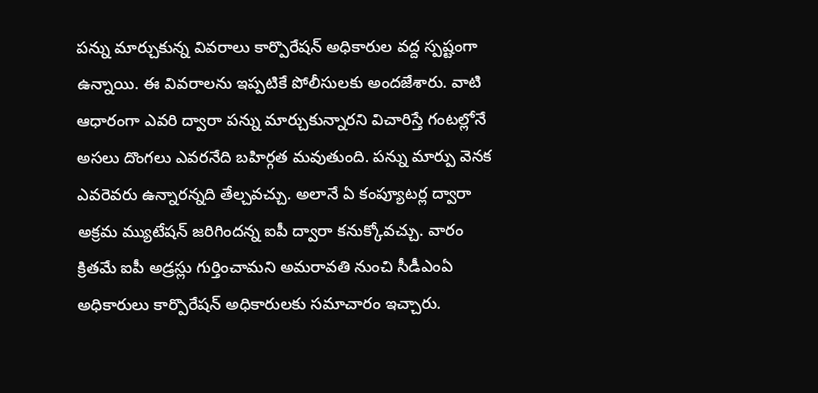పన్ను మార్చుకున్న వివరాలు కార్పొరేషన్ అధికారుల వద్ద స్పష్టంగా ఉన్నాయి. ఈ వివరాలను ఇప్పటికే పోలీసులకు అందజేశారు. వాటి ఆధారంగా ఎవరి ద్వారా పన్ను మార్చుకున్నారని విచారిస్తే గంటల్లోనే అసలు దొంగలు ఎవరనేది బహిర్గత మవుతుంది. పన్ను మార్పు వెనక ఎవరెవరు ఉన్నారన్నది తేల్చవచ్చు. అలానే ఏ కంప్యూటర్ల ద్వారా అక్రమ మ్యుటేషన్ జరిగిందన్న ఐపీ ద్వారా కనుక్కోవచ్చు. వారం క్రితమే ఐపీ అడ్రస్లు గుర్తించామని అమరావతి నుంచి సీడీఎంఏ అధికారులు కార్పొరేషన్ అధికారులకు సమాచారం ఇచ్చారు.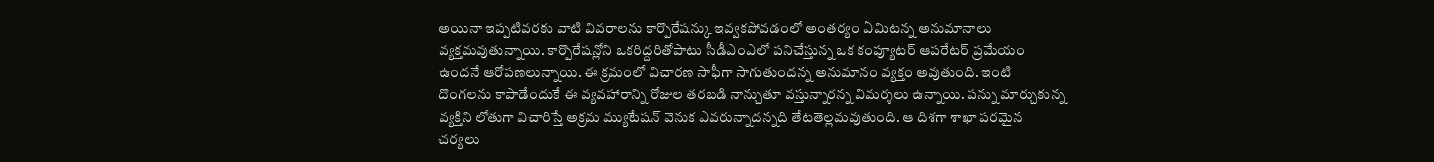అయినా ఇప్పటివరకు వాటి వివరాలను కార్పొరేషన్కు ఇవ్వకపోవడంలో అంతర్యం ఏమిటన్న అనుమానాలు వ్యక్తమవుతున్నాయి. కార్పొరేషన్లోని ఒకరిద్దరితోపాటు సీడీఎంఎలో పనిచేస్తున్న ఒక కంప్యూటర్ ఆపరేటర్ ప్రమేయం ఉందనే ఆరోపణలున్నాయి. ఈ క్రమంలో విచారణ సాఫీగా సాగుతుందన్న అనుమానం వ్యక్తం అవుతుంది. ఇంటి దొంగలను కాపాడేందుకే ఈ వ్యవహారాన్ని రోజుల తరబడి నాన్చుతూ వస్తున్నారన్న విమర్శలు ఉన్నాయి. పన్ను మార్చుకున్న వ్యక్తిని లోతుగా విచారిస్తే అక్రమ మ్యుటేషన్ వెనుక ఎవరున్నాదన్నది తేటతెల్లమవుతుంది. ఆ దిశగా శాఖా పరమైన చర్యలు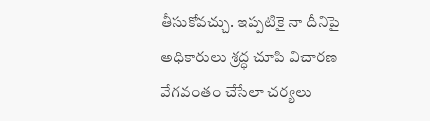తీసుకోవచ్చు. ఇప్పటికై నా దీనిపై అధికారులు శ్రద్ధ చూపి విచారణ వేగవంతం చేసేలా చర్యలు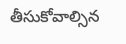తీసుకోవాల్సిన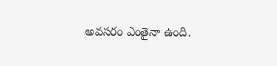అవసరం ఎంతైనా ఉంది.